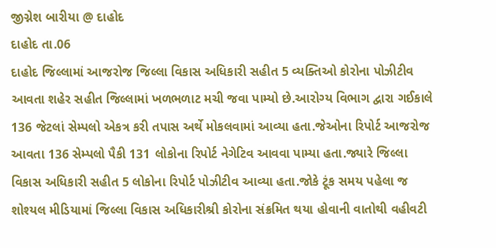જીગ્નેશ બારીયા @ દાહોદ
દાહોદ તા.06
દાહોદ જિલ્લામાં આજરોજ જિલ્લા વિકાસ અધિકારી સહીત 5 વ્યક્તિઓ કોરોના પોઝીટીવ આવતા શહેર સહીત જિલ્લામાં ખળભળાટ મચી જવા પામ્યો છે.આરોગ્ય વિભાગ દ્વારા ગઈકાલે 136 જેટલાં સેમ્પલો એકત્ર કરી તપાસ અર્થે મોકલવામાં આવ્યા હતા.જેઓના રિપોર્ટ આજરોજ આવતા 136 સેમ્પલો પૈકી 131 લોકોના રિપોર્ટ નેગેટિવ આવવા પામ્યા હતા.જ્યારે જિલ્લા વિકાસ અધિકારી સહીત 5 લોકોના રિપોર્ટ પોઝીટીવ આવ્યા હતા.જોકે ટૂંક સમય પહેલા જ શોશ્યલ મીડિયામાં જિલ્લા વિકાસ અધિકારીશ્રી કોરોના સંક્રમિત થયા હોવાની વાતોથી વહીવટી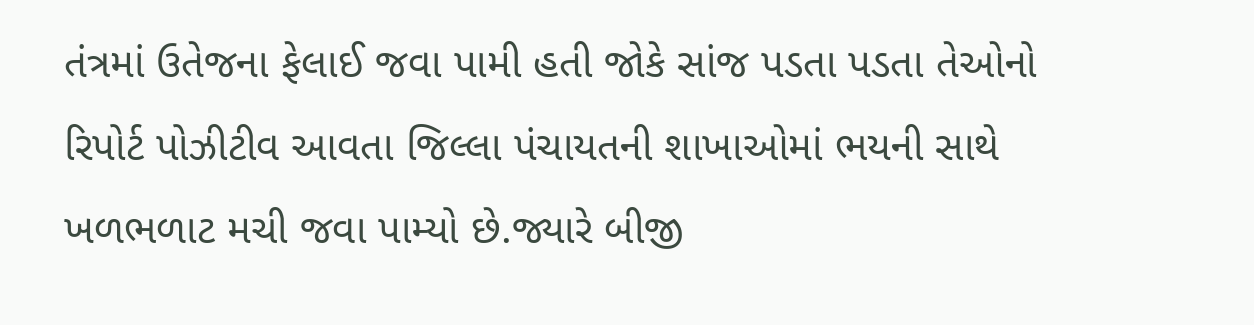તંત્રમાં ઉતેજના ફેલાઈ જવા પામી હતી જોકે સાંજ પડતા પડતા તેઓનો રિપોર્ટ પોઝીટીવ આવતા જિલ્લા પંચાયતની શાખાઓમાં ભયની સાથે ખળભળાટ મચી જવા પામ્યો છે.જ્યારે બીજી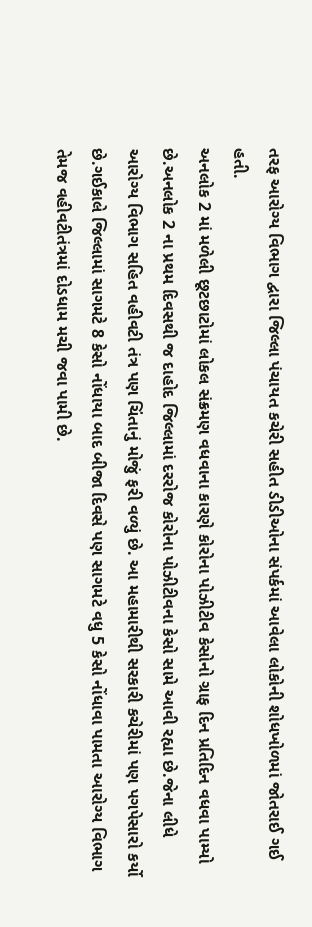તરફ આરોગ્ય વિભાગ દ્વારા જિલ્લા પંચાયત કચેરી સહીત ડીડીઓના સંપર્કમાં આવેલા લોકોની શોધખોળમાં જોતરાઈ ગઈ હતી.
અનલોક 2 માં મળેલી છૂટછાટોમાં લોકલ સંક્રમણ વધવાના કારણે કોરોના પોઝીટીવ કેસોનો ગ્રાફ દિન પ્રતિદિન વધવા પામ્યો છે.અનલોક 2 ના પ્રથમ દિવસથી જ દાહોદ જિલ્લામાં દરરોજ કોરોના પોઝીટીવના કેસો સામે આવી રહ્યા છે.જેના લીધે આરોગ્ય વિભાગ સહિત વહીવટી તંત્ર પણ ચિંતાનું મોજું ફરી વળ્યું છે. આ મહામારીથી સરકારી કચેરીમાં પણ પગપેસારો કર્યો છે.ગઈકાલે જિલ્લામાં સાગમટે 8 કેસો નોંધાયા બાદ બીજા દિવસે પણ સાગમટે વધુ 5 કેસો નોંધાવા પામતા આરોગ્ય વિભાગ તેમજ વહીવટીતંત્રમાં દોડધામ મચી જવા પામી છે.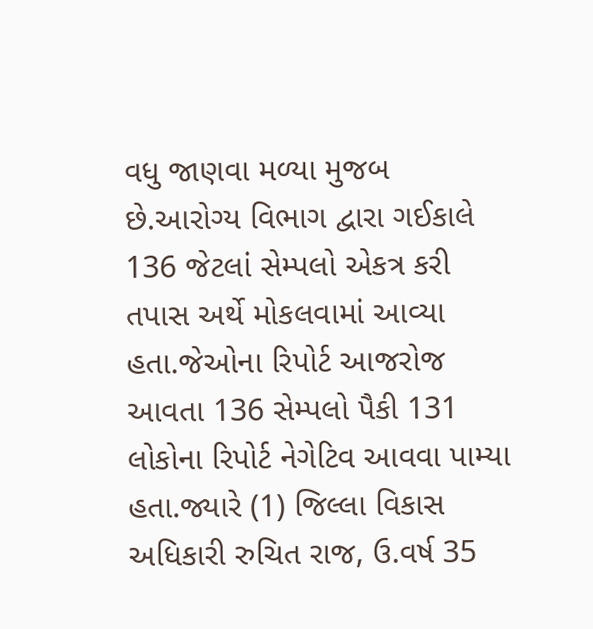વધુ જાણવા મળ્યા મુજબ
છે.આરોગ્ય વિભાગ દ્વારા ગઈકાલે 136 જેટલાં સેમ્પલો એકત્ર કરી તપાસ અર્થે મોકલવામાં આવ્યા હતા.જેઓના રિપોર્ટ આજરોજ આવતા 136 સેમ્પલો પૈકી 131 લોકોના રિપોર્ટ નેગેટિવ આવવા પામ્યા હતા.જ્યારે (1) જિલ્લા વિકાસ અધિકારી રુચિત રાજ, ઉ.વર્ષ 35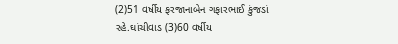(2)51 વર્ષીય ફરજાનાબેન ગફારભાઈ કુંજડાં રહે.ઘાંચીવાડ (3)60 વર્ષીય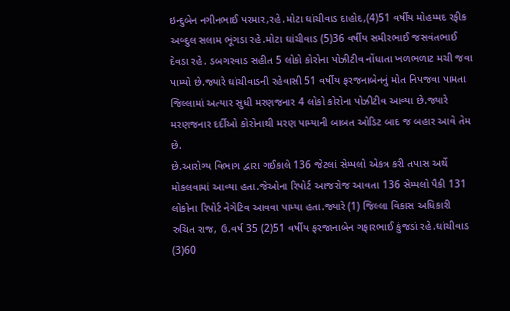ઇન્દુબેન નગીનભાઈ પરમાર,રહે.મોટા ઘાંચીવાડ દાહોદ,(4)51 વર્ષીય મોહમ્મદ રફીક અબ્દુલ સલામ ભૂંગડા રહે.મોટા ઘાંચીવાડ (5)36 વર્ષીય સમીરભાઈ જસવંતભાઈ દેવડા રહે. ડબગરવાડ સહીત 5 લોકો કોરોના પોઝીટીવ નોંધાતા ખળભળાટ મચી જવા પામ્યો છે.જ્યારે ઘાંચીવાડની રહેવાસી 51 વર્ષીય ફરજનાબેનનું મોત નિપજવા પામતા જિલ્લામાં અત્યાર સુધી મરણજનાર 4 લોકો કોરોના પોઝીટીવ આવ્યા છે.જ્યારે મરણજનાર દર્દીઓ કોરોનાથી મરણ પામ્યાની બાબત ઓડિટ બાદ જ બહાર આવે તેમ છે.
છે.આરોગ્ય વિભાગ દ્વારા ગઈકાલે 136 જેટલાં સેમ્પલો એકત્ર કરી તપાસ અર્થે મોકલવામાં આવ્યા હતા.જેઓના રિપોર્ટ આજરોજ આવતા 136 સેમ્પલો પૈકી 131 લોકોના રિપોર્ટ નેગેટિવ આવવા પામ્યા હતા.જ્યારે (1) જિલ્લા વિકાસ અધિકારી રુચિત રાજ, ઉ.વર્ષ 35 (2)51 વર્ષીય ફરજાનાબેન ગફારભાઈ કુંજડાં રહે.ઘાંચીવાડ (3)60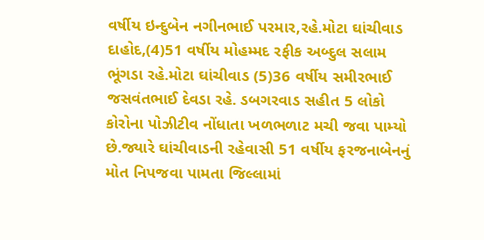વર્ષીય ઇન્દુબેન નગીનભાઈ પરમાર,રહે.મોટા ઘાંચીવાડ દાહોદ,(4)51 વર્ષીય મોહમ્મદ રફીક અબ્દુલ સલામ ભૂંગડા રહે.મોટા ઘાંચીવાડ (5)36 વર્ષીય સમીરભાઈ જસવંતભાઈ દેવડા રહે. ડબગરવાડ સહીત 5 લોકો કોરોના પોઝીટીવ નોંધાતા ખળભળાટ મચી જવા પામ્યો છે.જ્યારે ઘાંચીવાડની રહેવાસી 51 વર્ષીય ફરજનાબેનનું મોત નિપજવા પામતા જિલ્લામાં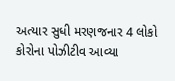અત્યાર સુધી મરણજનાર 4 લોકો કોરોના પોઝીટીવ આવ્યા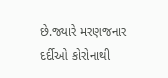છે.જ્યારે મરણજનાર દર્દીઓ કોરોનાથી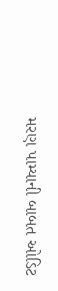મરણ પામ્યાની બાબત ઓડિટ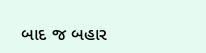બાદ જ બહાર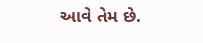આવે તેમ છે.